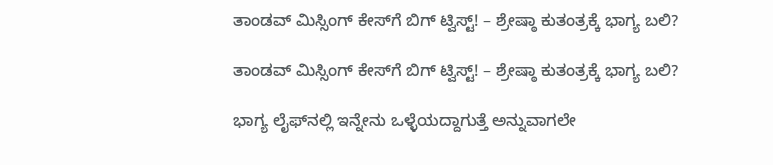ತಾಂಡವ್‌ ಮಿಸ್ಸಿಂಗ್ ಕೇಸ್‌ಗೆ ಬಿಗ್‌ ಟ್ವಿಸ್ಟ್‌! – ಶ್ರೇಷ್ಠಾ ಕುತಂತ್ರಕ್ಕೆ ಭಾಗ್ಯ ಬಲಿ?

ತಾಂಡವ್‌ ಮಿಸ್ಸಿಂಗ್ ಕೇಸ್‌ಗೆ ಬಿಗ್‌ ಟ್ವಿಸ್ಟ್‌! – ಶ್ರೇಷ್ಠಾ ಕುತಂತ್ರಕ್ಕೆ ಭಾಗ್ಯ ಬಲಿ?

ಭಾಗ್ಯ ಲೈಫ್‌ನಲ್ಲಿ ಇನ್ನೇನು ಒಳ್ಳೆಯದ್ದಾಗುತ್ತೆ ಅನ್ನುವಾಗಲೇ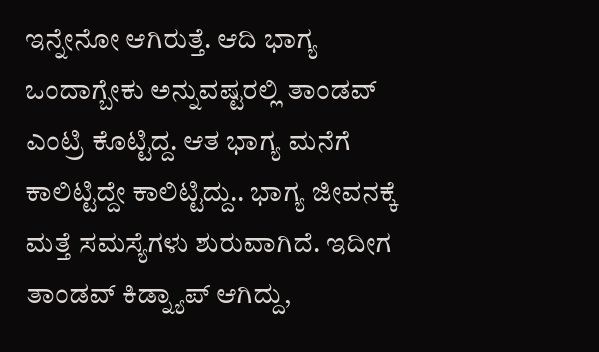ಇನ್ನೇನೋ ಆಗಿರುತ್ತೆ. ಆದಿ ಭಾಗ್ಯ ಒಂದಾಗ್ಬೇಕು ಅನ್ನುವಷ್ಟರಲ್ಲಿ ತಾಂಡವ್‌ ಎಂಟ್ರಿ ಕೊಟ್ಟಿದ್ದ. ಆತ ಭಾಗ್ಯ ಮನೆಗೆ ಕಾಲಿಟ್ಟಿದ್ದೇ ಕಾಲಿಟ್ಟಿದ್ದು.. ಭಾಗ್ಯ ಜೀವನಕ್ಕೆ ಮತ್ತೆ ಸಮಸ್ಯೆಗಳು ಶುರುವಾಗಿದೆ. ಇದೀಗ ತಾಂಡವ್‌ ಕಿಡ್ನ್ಯಾಪ್‌ ಆಗಿದ್ದು,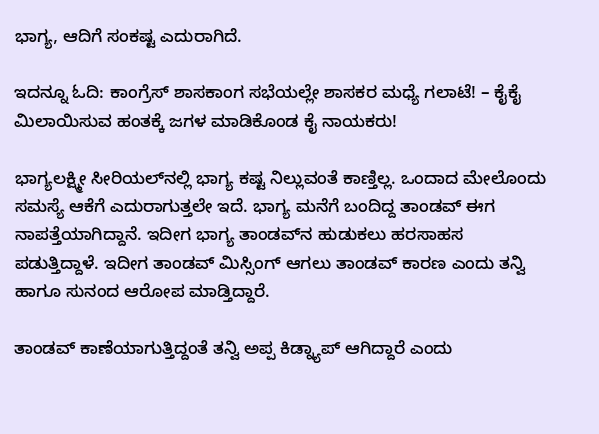ಭಾಗ್ಯ, ಆದಿಗೆ ಸಂಕಷ್ಟ ಎದುರಾಗಿದೆ.

ಇದನ್ನೂ ಓದಿ: ಕಾಂಗ್ರೆಸ್ ಶಾಸಕಾಂಗ ಸಭೆಯಲ್ಲೇ ಶಾಸಕರ ಮಧ್ಯೆ ಗಲಾಟೆ! – ಕೈಕೈ ಮಿಲಾಯಿಸುವ ಹಂತಕ್ಕೆ ಜಗಳ ಮಾಡಿಕೊಂಡ ಕೈ ನಾಯಕರು!

ಭಾಗ್ಯಲಕ್ಷ್ಮೀ ಸೀರಿಯಲ್‌ನಲ್ಲಿ ಭಾಗ್ಯ ಕಷ್ಟ ನಿಲ್ಲುವಂತೆ ಕಾಣ್ತಿಲ್ಲ. ಒಂದಾದ ಮೇಲೊಂದು ಸಮಸ್ಯೆ ಆಕೆಗೆ ಎದುರಾಗುತ್ತಲೇ ಇದೆ. ಭಾಗ್ಯ ಮನೆಗೆ ಬಂದಿದ್ದ ತಾಂಡವ್‌ ಈಗ ನಾಪತ್ತೆಯಾಗಿದ್ದಾನೆ. ಇದೀಗ ಭಾಗ್ಯ ತಾಂಡವ್‌ನ ಹುಡುಕಲು ಹರಸಾಹಸ ಪಡುತ್ತಿದ್ದಾಳೆ. ಇದೀಗ ತಾಂಡವ್‌ ಮಿಸ್ಸಿಂಗ್‌ ಆಗಲು ತಾಂಡವ್‌ ಕಾರಣ ಎಂದು ತನ್ವಿ ಹಾಗೂ ಸುನಂದ ಆರೋಪ ಮಾಡ್ತಿದ್ದಾರೆ.

ತಾಂಡವ್ ಕಾಣೆಯಾಗುತ್ತಿದ್ದಂತೆ ತನ್ವಿ ಅಪ್ಪ ಕಿಡ್ನ್ಯಾಪ್‌ ಆಗಿದ್ದಾರೆ ಎಂದು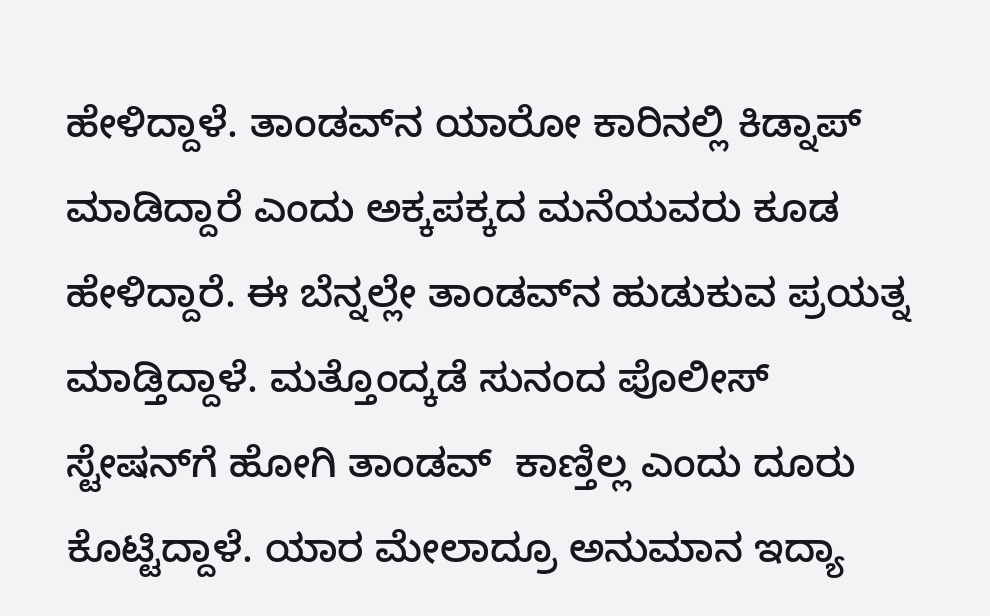ಹೇಳಿದ್ದಾಳೆ. ತಾಂಡವ್‌ನ ಯಾರೋ ಕಾರಿನಲ್ಲಿ ಕಿಡ್ನಾಪ್ ಮಾಡಿದ್ದಾರೆ ಎಂದು ಅಕ್ಕಪಕ್ಕದ ಮನೆಯವರು ಕೂಡ ಹೇಳಿದ್ದಾರೆ. ಈ ಬೆನ್ನಲ್ಲೇ ತಾಂಡವ್‌ನ ಹುಡುಕುವ ಪ್ರಯತ್ನ ಮಾಡ್ತಿದ್ದಾಳೆ. ಮತ್ತೊಂದ್ಕಡೆ ಸುನಂದ ಪೊಲೀಸ್‌ ಸ್ಟೇಷನ್‌ಗೆ ಹೋಗಿ ತಾಂಡವ್‌  ಕಾಣ್ತಿಲ್ಲ ಎಂದು ದೂರು ಕೊಟ್ಟಿದ್ದಾಳೆ. ಯಾರ ಮೇಲಾದ್ರೂ ಅನುಮಾನ ಇದ್ಯಾ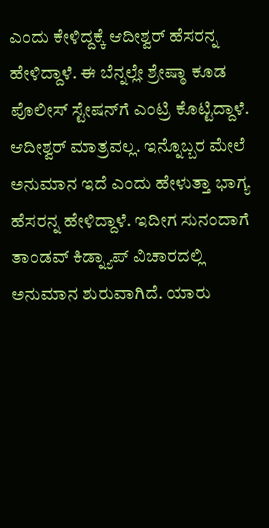ಎಂದು ಕೇಳಿದ್ದಕ್ಕೆ ಆದೀಶ್ವರ್‌ ಹೆಸರನ್ನ ಹೇಳಿದ್ದಾಳೆ. ಈ ಬೆನ್ನಲ್ಲೇ ಶ್ರೇಷ್ಠಾ ಕೂಡ ಪೊಲೀಸ್‌ ಸ್ಟೇಷನ್‌ಗೆ ಎಂಟ್ರಿ ಕೊಟ್ಟಿದ್ದಾಳೆ. ಆದೀಶ್ವರ್‌ ಮಾತ್ರವಲ್ಲ. ಇನ್ನೊಬ್ಬರ ಮೇಲೆ ಅನುಮಾನ ಇದೆ ಎಂದು ಹೇಳುತ್ತಾ ಭಾಗ್ಯ ಹೆಸರನ್ನ ಹೇಳಿದ್ದಾಳೆ. ಇದೀಗ ಸುನಂದಾಗೆ ತಾಂಡವ್‌ ಕಿಡ್ನ್ಯಾಪ್‌ ವಿಚಾರದಲ್ಲಿ ಅನುಮಾನ ಶುರುವಾಗಿದೆ. ಯಾರು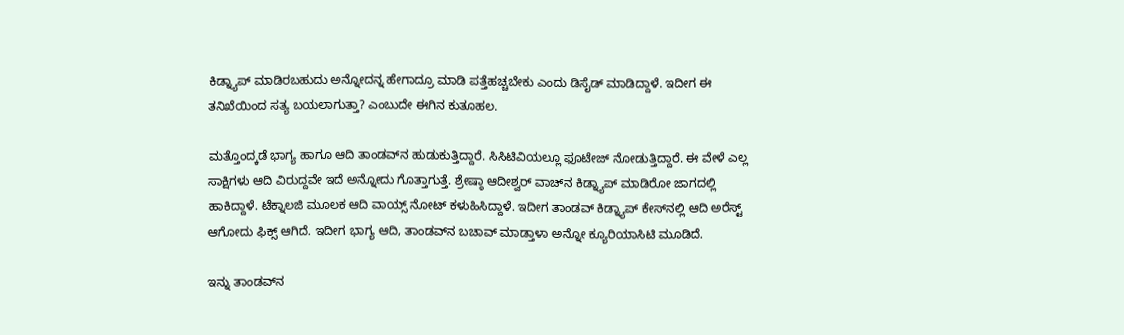ಕಿಡ್ನ್ಯಾಪ್‌ ಮಾಡಿರಬಹುದು ಅನ್ನೋದನ್ನ ಹೇಗಾದ್ರೂ ಮಾಡಿ ಪತ್ತೆಹಚ್ಚಬೇಕು ಎಂದು ಡಿಸೈಡ್‌ ಮಾಡಿದ್ದಾಳೆ. ಇದೀಗ ಈ ತನಿಖೆಯಿಂದ ಸತ್ಯ ಬಯಲಾಗುತ್ತಾ? ಎಂಬುದೇ ಈಗಿನ ಕುತೂಹಲ.

ಮತ್ತೊಂದ್ಕಡೆ ಭಾಗ್ಯ ಹಾಗೂ ಆದಿ ತಾಂಡವ್‌ನ ಹುಡುಕುತ್ತಿದ್ದಾರೆ. ಸಿಸಿಟಿವಿಯಲ್ಲೂ ಫೂಟೇಜ್‌ ನೋಡುತ್ತಿದ್ದಾರೆ. ಈ ವೇಳೆ ಎಲ್ಲ ಸಾಕ್ಷಿಗಳು ಆದಿ ವಿರುದ್ದವೇ ಇದೆ ಅನ್ನೋದು ಗೊತ್ತಾಗುತ್ತೆ. ಶ್ರೇಷ್ಠಾ ಆದೀಶ್ವರ್‌ ವಾಚ್‌ನ ಕಿಡ್ನ್ಯಾಪ್‌ ಮಾಡಿರೋ ಜಾಗದಲ್ಲಿ ಹಾಕಿದ್ದಾಳೆ. ಟೆಕ್ನಾಲಜಿ ಮೂಲಕ ಆದಿ ವಾಯ್ಸ್‌ ನೋಟ್‌ ಕಳುಹಿಸಿದ್ದಾಳೆ. ಇದೀಗ ತಾಂಡವ್‌ ಕಿಡ್ನ್ಯಾಪ್‌ ಕೇಸ್‌ನಲ್ಲಿ ಆದಿ ಅರೆಸ್ಟ್‌ ಆಗೋದು ಫಿಕ್ಸ್‌ ಆಗಿದೆ. ಇದೀಗ ಭಾಗ್ಯ ಆದಿ, ತಾಂಡವ್‌ನ ಬಚಾವ್‌ ಮಾಡ್ತಾಳಾ ಅನ್ನೋ ಕ್ಯೂರಿಯಾಸಿಟಿ ಮೂಡಿದೆ.

ಇನ್ನು ತಾಂಡವ್‌ನ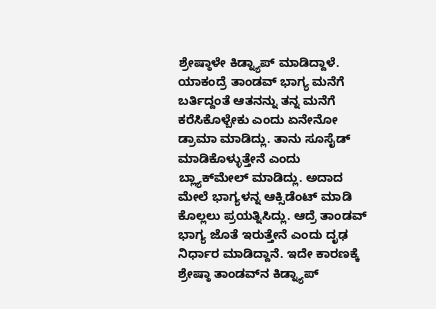ಶ್ರೇಷ್ಠಾಳೇ ಕಿಡ್ನ್ಯಾಪ್‌ ಮಾಡಿದ್ದಾಳೆ. ಯಾಕಂದ್ರೆ ತಾಂಡವ್‌ ಭಾಗ್ಯ ಮನೆಗೆ ಬರ್ತಿದ್ದಂತೆ ಆತನನ್ನು ತನ್ನ ಮನೆಗೆ ಕರೆಸಿಕೊಳ್ಬೇಕು ಎಂದು ಏನೇನೋ ಡ್ರಾಮಾ ಮಾಡಿದ್ಲು. ತಾನು ಸೂಸೈಡ್‌ ಮಾಡಿಕೊಳ್ಳುತ್ತೇನೆ ಎಂದು ಬ್ಲ್ಯಾಕ್‌ಮೇಲ್‌ ಮಾಡಿದ್ಲು. ಅದಾದ ಮೇಲೆ ಭಾಗ್ಯಳನ್ನ ಆಕ್ಸಿಡೆಂಟ್ ಮಾಡಿ ಕೊಲ್ಲಲು ಪ್ರಯತ್ನಿಸಿದ್ಲು. ಆದ್ರೆ ತಾಂಡವ್‌ ಭಾಗ್ಯ ಜೊತೆ ಇರುತ್ತೇನೆ ಎಂದು ದೃಢ ನಿರ್ಧಾರ ಮಾಡಿದ್ದಾನೆ. ಇದೇ ಕಾರಣಕ್ಕೆ ಶ್ರೇಷ್ಠಾ ತಾಂಡವ್‌ನ ಕಿಡ್ನ್ಯಾಪ್‌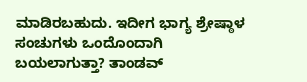ಮಾಡಿರಬಹುದು. ಇದೀಗ ಭಾಗ್ಯ ಶ್ರೇಷ್ಠಾಳ ಸಂಚುಗಳು ಒಂದೊಂದಾಗಿ ಬಯಲಾಗುತ್ತಾ? ತಾಂಡವ್‌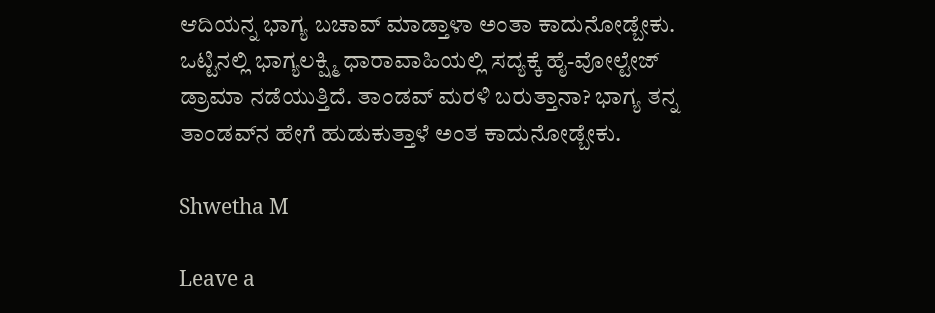ಆದಿಯನ್ನ ಭಾಗ್ಯ ಬಚಾವ್‌ ಮಾಡ್ತಾಳಾ ಅಂತಾ ಕಾದುನೋಡ್ಬೇಕು. ಒಟ್ಟಿನಲ್ಲಿ ಭಾಗ್ಯಲಕ್ಷ್ಮಿ ಧಾರಾವಾಹಿಯಲ್ಲಿ ಸದ್ಯಕ್ಕೆ ಹೈ-ವೋಲ್ಟೇಜ್ ಡ್ರಾಮಾ ನಡೆಯುತ್ತಿದೆ. ತಾಂಡವ್ ಮರಳಿ ಬರುತ್ತಾನಾ? ಭಾಗ್ಯ ತನ್ನ ತಾಂಡವ್‌ನ ಹೇಗೆ ಹುಡುಕುತ್ತಾಳೆ ಅಂತ ಕಾದುನೋಡ್ಬೇಕು.

Shwetha M

Leave a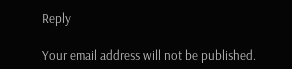Reply

Your email address will not be published.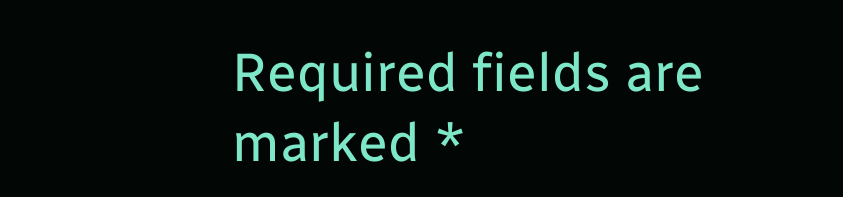Required fields are marked *